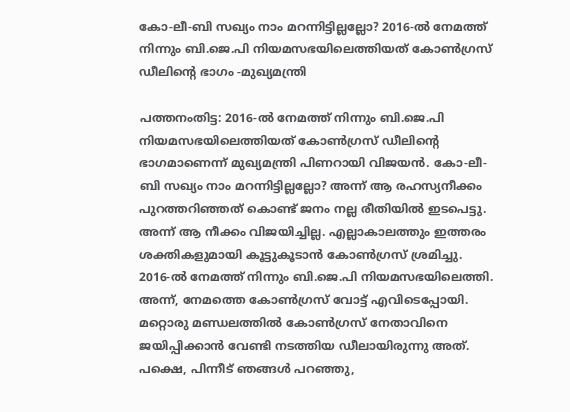കോ-ലീ-ബി സഖ്യം നാം മറന്നിട്ടില്ലല്ലോ? 2016-ൽ നേമത്ത് നിന്നും ബി.ജെ.പി നിയമസഭയിലെത്തിയത് കോൺഗ്രസ് ഡീലിന്റെ ഭാഗം -മുഖ്യമന്ത്രി

പത്തനംതിട്ട: 2016-ൽ നേമത്ത് നിന്നും ബി.ജെ.പി നിയമസഭയിലെത്തിയത് കോൺഗ്രസ് ഡീലിന്റെ ഭാഗമാണെന്ന് മുഖ്യമന്ത്രി പിണറായി വിജയൻ. കോ-ലീ-ബി സഖ്യം നാം മറന്നിട്ടില്ലല്ലോ? അന്ന് ആ രഹസ്യനീക്കം പുറത്തറിഞ്ഞത് കൊണ്ട് ജനം നല്ല രീതിയിൽ ഇടപെട്ടു. അന്ന് ആ നീക്കം വിജയിച്ചില്ല. എല്ലാകാലത്തും ഇത്തരം ശക്തികളുമായി കൂട്ടുകൂടാൻ കോൺഗ്രസ് ശ്രമിച്ചു. 2016-ൽ നേമത്ത് നിന്നും ബി.ജെ.പി നിയമസഭയിലെത്തി. അന്ന്, നേമത്തെ കോൺഗ്രസ് വോട്ട് എവിടെപ്പോയി. മറ്റൊരു മണ്ഡലത്തിൽ കോൺഗ്രസ് നേതാവിനെ ജയിപ്പിക്കാൻ വേണ്ടി നടത്തിയ ഡീലായിരുന്നു അത്. പക്ഷെ, പിന്നീട് ഞങ്ങൾ പറഞ്ഞു,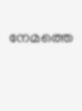നേമത്തെ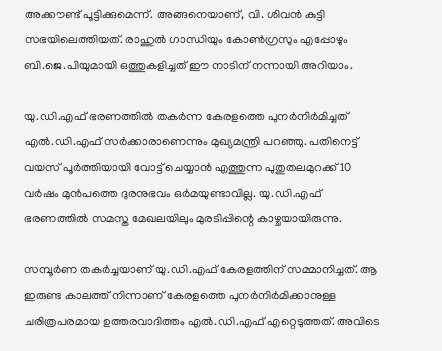അക്കൗണ്ട് പൂട്ടിക്കുമെന്ന്. അങ്ങനെയാണ്, വി. ശിവൻ കുട്ടി സഭയിലെത്തിയത്. രാഹുൽ ഗാന്ധിയും കോൺഗ്രസും എപ്പോഴും ബി.ജെ.പിയുമായി ഒത്തുകളിച്ചത് ഈ നാടിന് നന്നായി അറിയാം.

യു.ഡി.എഫ് ഭരണത്തിൽ തകർന്ന കേരളത്തെ പുനർനിർമിച്ചത് എൽ.ഡി.എഫ് സർക്കാരാണെന്നും മുഖ്യമന്ത്രി പറഞ്ഞു. പതിനെട്ട് വയസ് പൂർത്തിയായി വോട്ട് ചെയ്യാൻ എത്തുന്ന പുതുതലമുറക്ക് 10 വർഷം മുൻപത്തെ ദുരനുഭവം ഒർമയുണ്ടാവില്ല. യു.ഡി.എഫ് ഭരണത്തിൽ സമസ്ത മേഖലയിലും മുരടിപ്പിന്റെ കാഴ്ചയായിരുന്നു.

സമ്പൂർണ തകർച്ചയാണ് യു.ഡി.എഫ് കേരളത്തിന് സമ്മാനിച്ചത്. ആ ഇരുണ്ട കാലത്ത് നിന്നാണ് കേരളത്തെ പുനർനിർമിക്കാനുള്ള ചരിത്രപരമായ ഉത്തരവാദിത്തം എൽ.ഡി.എഫ് എറ്റെടുത്തത്. അവിടെ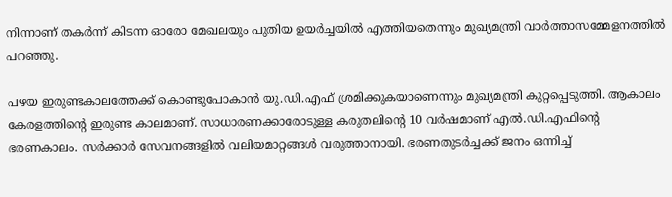നിന്നാണ് തകർന്ന് കിടന്ന ഓരോ മേഖലയും പുതിയ ഉയർച്ചയിൽ എത്തിയതെന്നും മുഖ്യമന്ത്രി വാർത്താസമ്മേളനത്തിൽ പറഞ്ഞു.

പഴയ ഇരുണ്ടകാലത്തേക്ക് കൊണ്ടുപോകാൻ യു.ഡി.എഫ് ശ്രമിക്കുകയാണെന്നും മുഖ്യമന്ത്രി കുറ്റപ്പെടുത്തി. ആകാലം കേരളത്തിന്റെ ഇരുണ്ട കാലമാണ്. സാധാരണക്കാരോടുള്ള കരുതലിന്റെ 10 വർഷമാണ് എൽ.ഡി.എഫിന്റെ ഭരണകാലം. സർക്കാർ സേവനങ്ങളിൽ വലിയമാറ്റങ്ങൾ വരുത്താനായി. ഭരണതുടർച്ചക്ക് ജനം ഒന്നിച്ച്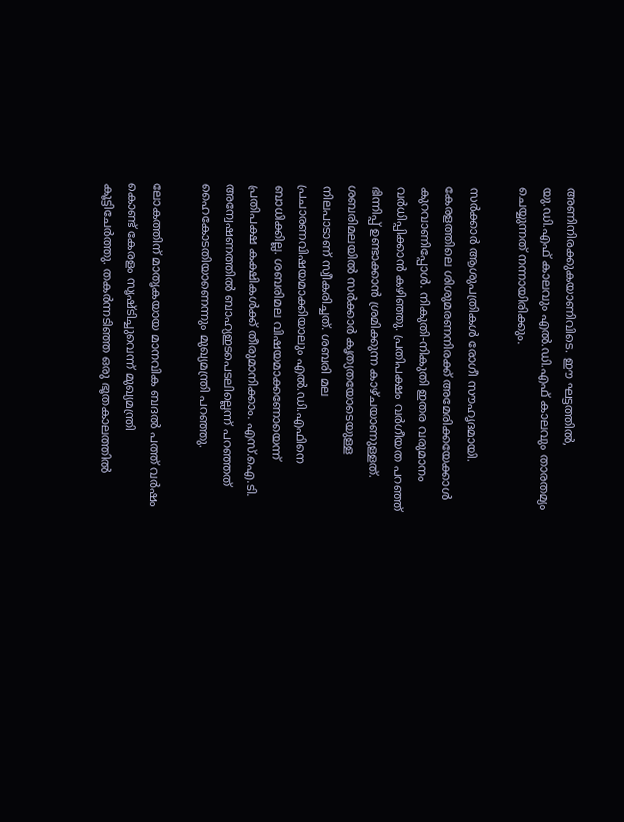അണിനിരക്കുകയാണിവിടെ. ഈ ഘട്ടത്തിൽ, യു.ഡി.എഫ് കാലവും എൽ.ഡി.എഫ് കാലവും താരതമ്യം ചെയ്യുന്നത് നന്നായിരിക്കും.

സർക്കാർ ആശുപത്രികൾ രോഗീ സൗഹൃദമായി. കേരളത്തിലെ ശിശുമരണനിരക്ക് അമേരിക്കയേക്കാൾ കുറവാണിപ്പോൾ. നികുതി-നികുതി ഇതര വരുമാനം വർധിപ്പിക്കാൻ കഴിഞ്ഞു. പ്രതിപക്ഷം വർഗീയത പറഞ്ഞ് ഭിന്നിപ്പ് ഉണ്ടാക്കാൻ ശ്രമിക്കുന്ന കാഴ്ചയാണുള്ളത്. ശബരിമലയിൽ സർക്കാർ കൃത്യതയോടെയുള്ള നിലപാടാണ് സ്വീകരിച്ചത്. ശബരി മല പ്രചാരണവിഷയമാക്കിയാലും എൽ.ഡി.എഫിനെ ബാധിക്കില്ല. ശബരിമല വിഷയമാക്കണോയെന്ന് പ്രതിപക്ഷ കക്ഷികൾക്ക് തീരുമാനിക്കാം. എസ്.ഐ.ടി. അന്വേഷണത്തിൽ ബാഹ്യഇടപെടലില്ലെന്ന് പറഞ്ഞത് ഹൈകോടതിയാണെന്നും മുഖ്യമന്ത്രി പറഞ്ഞു.

ലോകത്തിന് മാതൃകയായ മാനവിക ബദൽ പത്ത് വർഷം കൊണ്ട് കേരളം സൃഷ്ടിച്ചുവെന്ന് മുഖ്യമന്ത്രി കൂട്ടിചേർത്തു. തകർന്നടിഞ്ഞ ഒരു ഭൂതകാലത്തിൽ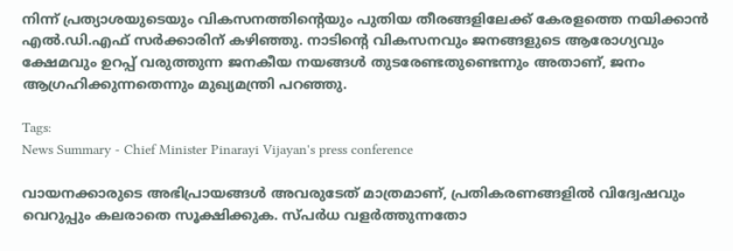നിന്ന് പ്രത്യാശയുടെയും വികസനത്തിന്റെയും പുതിയ തീരങ്ങളിലേക്ക് കേരളത്തെ നയിക്കാൻ എൽ.ഡി.എഫ് സർക്കാരിന് കഴിഞ്ഞു. നാടിന്റെ വികസനവും ജനങ്ങളുടെ ആരോഗ്യവും ക്ഷേമവും ഉറപ്പ് വരുത്തുന്ന ജനകീയ നയങ്ങൾ തുടരേണ്ടതുണ്ടെന്നും അതാണ്, ജനം ആഗ്രഹിക്കുന്നതെന്നും മുഖ്യമന്ത്രി പറഞ്ഞു.

Tags:
News Summary - Chief Minister Pinarayi Vijayan's press conference

വായനക്കാരുടെ അഭിപ്രായങ്ങള്‍ അവരുടേത് മാത്രമാണ്, പ്രതികരണങ്ങളിൽ വിദ്വേഷവും വെറുപ്പും കലരാതെ സൂക്ഷിക്കുക. സ്പർധ വളർത്തുന്നതോ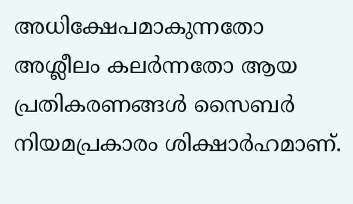അധിക്ഷേപമാകുന്നതോ അശ്ലീലം കലർന്നതോ ആയ പ്രതികരണങ്ങൾ സൈബർ നിയമപ്രകാരം ശിക്ഷാർഹമാണ്.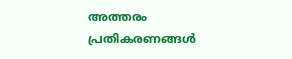അത്തരം പ്രതികരണങ്ങൾ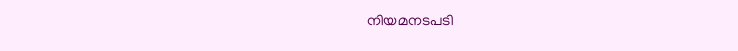നിയമനടപടി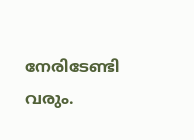നേരിടേണ്ടി വരും.